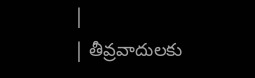|
| తీవ్రవాదులకు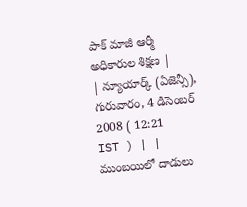పాక్ మాజీ ఆర్మీ అధికారుల శిక్షణ |
| న్యూయార్క్ (ఏజెన్సీ), గురువారం, 4 డిసెంబర్ 2008 ( 12:21 IST ) | |
ముంబయిలో దాడులు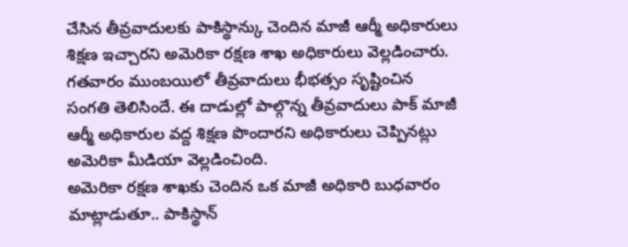చేసిన తీవ్రవాదులకు పాకిస్థాన్కు చెందిన మాజీ ఆర్మీ అధికారులు శిక్షణ ఇచ్చారని అమెరికా రక్షణ శాఖ అధికారులు వెల్లడించారు. గతవారం ముంబయిలో తీవ్రవాదులు భీభత్సం సృష్టించిన సంగతి తెలిసిందే. ఈ దాడుల్లో పాల్గొన్న తీవ్రవాదులు పాక్ మాజీ ఆర్మీ అధికారుల వద్ద శిక్షణ పొందారని అధికారులు చెప్పినట్లు అమెరికా మీడియా వెల్లడించింది.
అమెరికా రక్షణ శాఖకు చెందిన ఒక మాజీ అధికారి బుధవారం మాట్లాడుతూ.. పాకిస్థాన్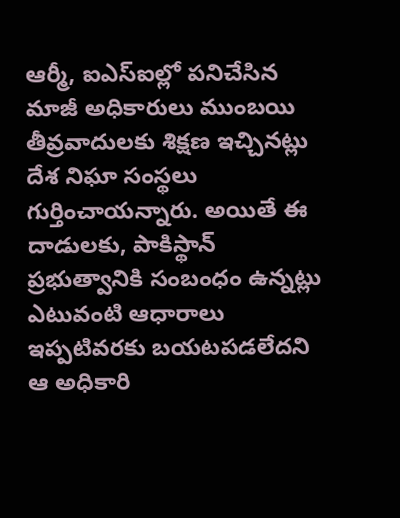ఆర్మీ, ఐఎస్ఐల్లో పనిచేసిన మాజీ అధికారులు ముంబయి తీవ్రవాదులకు శిక్షణ ఇచ్చినట్లు దేశ నిఘా సంస్థలు గుర్తించాయన్నారు. అయితే ఈ దాడులకు, పాకిస్థాన్ ప్రభుత్వానికి సంబంధం ఉన్నట్లు ఎటువంటి ఆధారాలు ఇప్పటివరకు బయటపడలేదని ఆ అధికారి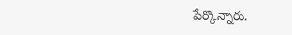పేర్కొన్నారు.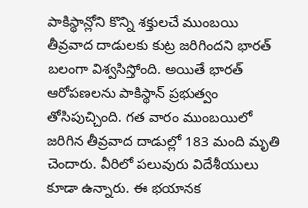పాకిస్థాన్లోని కొన్ని శక్తులచే ముంబయి తీవ్రవాద దాడులకు కుట్ర జరిగిందని భారత్ బలంగా విశ్వసిస్తోంది. అయితే భారత్ ఆరోపణలను పాకిస్థాన్ ప్రభుత్వం తోసిపుచ్చింది. గత వారం ముంబయిలో జరిగిన తీవ్రవాద దాడుల్లో 183 మంది మృతి చెందారు. వీరిలో పలువురు విదేశీయులు కూడా ఉన్నారు. ఈ భయానక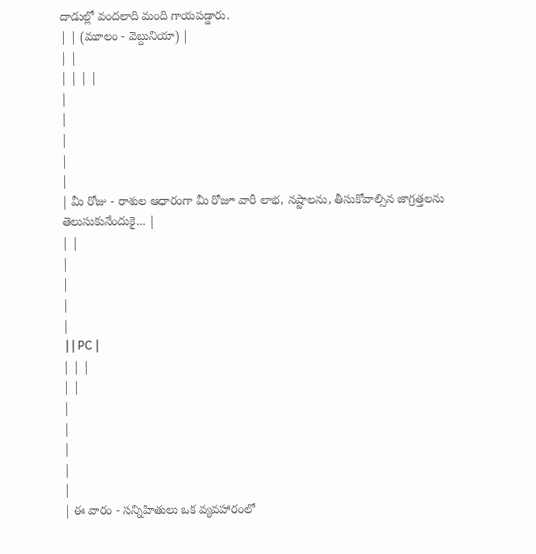దాడుల్లో వందలాది మంది గాయపడ్డారు.
| | (మూలం - వెబ్దునియా) |
| |
| | | |
|
|
|
|
|
| మీ రోజు - రాశుల ఆధారంగా మీ రోజూ వారీ లాభ, నష్టాలను, తీసుకోవాల్సిన జాగ్రత్తలను తెలుసుకునేందుకై... |
| |
|
|
|
|
 | | PC |
| | |
| |
|
|
|
|
|
| ఈ వారం - సన్నిహితులు ఒక వ్యవహారంలో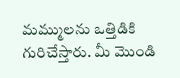మమ్ములను ఒత్తిడికి గురిచేస్తారు. మీ మొండి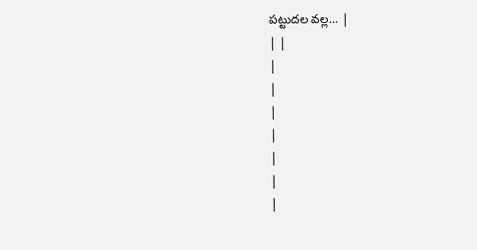పట్టుదల వల్ల... |
| |
|
|
|
|
|
|
|